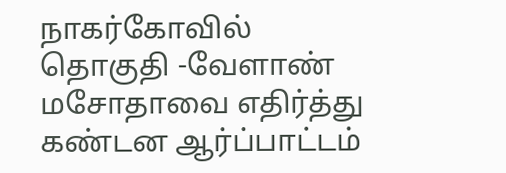நாகர்கோவில் தொகுதி -வேளாண் மசோதாவை எதிர்த்து கண்டன ஆர்ப்பாட்டம்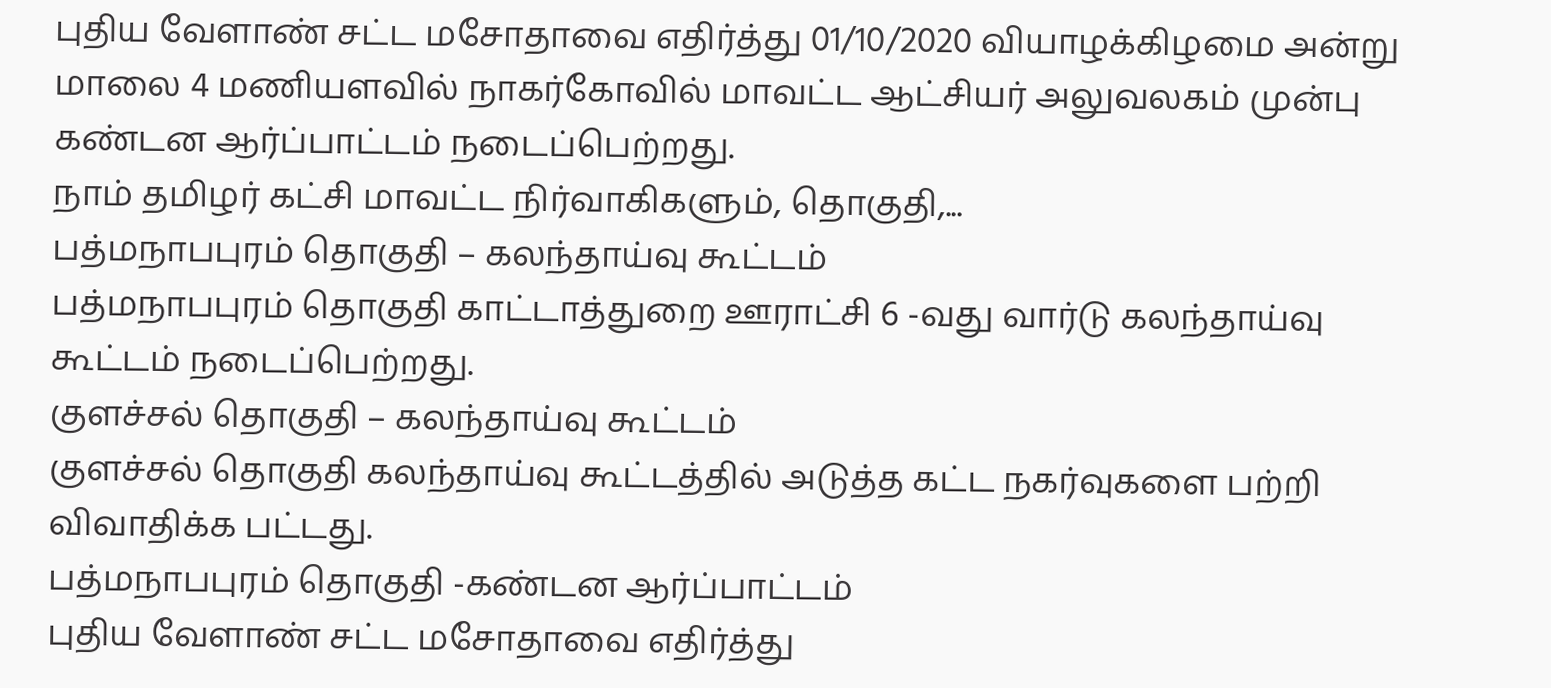புதிய வேளாண் சட்ட மசோதாவை எதிர்த்து 01/10/2020 வியாழக்கிழமை அன்று மாலை 4 மணியளவில் நாகர்கோவில் மாவட்ட ஆட்சியர் அலுவலகம் முன்பு கண்டன ஆர்ப்பாட்டம் நடைப்பெற்றது.
நாம் தமிழர் கட்சி மாவட்ட நிர்வாகிகளும், தொகுதி,...
பத்மநாபபுரம் தொகுதி – கலந்தாய்வு கூட்டம்
பத்மநாபபுரம் தொகுதி காட்டாத்துறை ஊராட்சி 6 -வது வார்டு கலந்தாய்வு கூட்டம் நடைப்பெற்றது.
குளச்சல் தொகுதி – கலந்தாய்வு கூட்டம்
குளச்சல் தொகுதி கலந்தாய்வு கூட்டத்தில் அடுத்த கட்ட நகர்வுகளை பற்றி விவாதிக்க பட்டது.
பத்மநாபபுரம் தொகுதி -கண்டன ஆர்ப்பாட்டம்
புதிய வேளாண் சட்ட மசோதாவை எதிர்த்து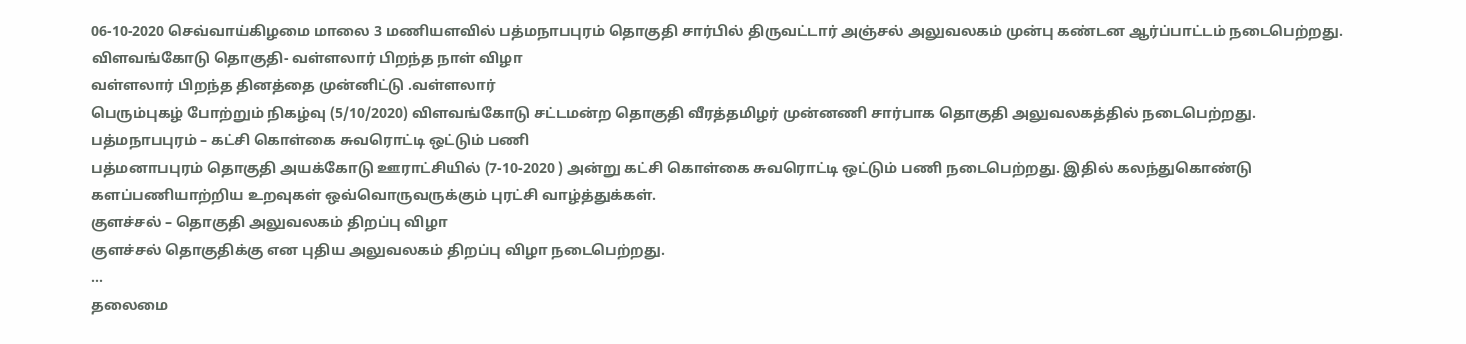06-10-2020 செவ்வாய்கிழமை மாலை 3 மணியளவில் பத்மநாபபுரம் தொகுதி சார்பில் திருவட்டார் அஞ்சல் அலுவலகம் முன்பு கண்டன ஆர்ப்பாட்டம் நடைபெற்றது.
விளவங்கோடு தொகுதி- வள்ளலார் பிறந்த நாள் விழா
வள்ளலார் பிறந்த தினத்தை முன்னிட்டு .வள்ளலார்
பெரும்புகழ் போற்றும் நிகழ்வு (5/10/2020) விளவங்கோடு சட்டமன்ற தொகுதி வீரத்தமிழர் முன்னணி சார்பாக தொகுதி அலுவலகத்தில் நடைபெற்றது.
பத்மநாபபுரம் – கட்சி கொள்கை சுவரொட்டி ஒட்டும் பணி
பத்மனாபபுரம் தொகுதி அயக்கோடு ஊராட்சியில் (7-10-2020 ) அன்று கட்சி கொள்கை சுவரொட்டி ஒட்டும் பணி நடைபெற்றது. இதில் கலந்துகொண்டு களப்பணியாற்றிய உறவுகள் ஒவ்வொருவருக்கும் புரட்சி வாழ்த்துக்கள்.
குளச்சல் – தொகுதி அலுவலகம் திறப்பு விழா
குளச்சல் தொகுதிக்கு என புதிய அலுவலகம் திறப்பு விழா நடைபெற்றது.
...
தலைமை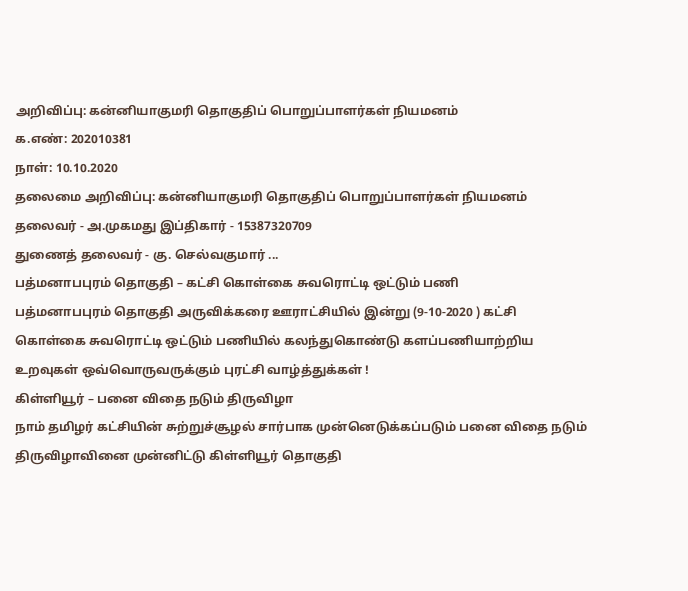அறிவிப்பு: கன்னியாகுமரி தொகுதிப் பொறுப்பாளர்கள் நியமனம்
க.எண்: 202010381
நாள்: 10.10.2020
தலைமை அறிவிப்பு: கன்னியாகுமரி தொகுதிப் பொறுப்பாளர்கள் நியமனம்
தலைவர் - அ.முகமது இப்திகார் - 15387320709
துணைத் தலைவர் - கு. செல்வகுமார் ...
பத்மனாபபுரம் தொகுதி – கட்சி கொள்கை சுவரொட்டி ஒட்டும் பணி
பத்மனாபபுரம் தொகுதி அருவிக்கரை ஊராட்சியில் இன்று (9-10-2020 ) கட்சி கொள்கை சுவரொட்டி ஒட்டும் பணியில் கலந்துகொண்டு களப்பணியாற்றிய உறவுகள் ஒவ்வொருவருக்கும் புரட்சி வாழ்த்துக்கள் !
கிள்ளியூர் – பனை விதை நடும் திருவிழா
நாம் தமிழர் கட்சியின் சுற்றுச்சூழல் சார்பாக முன்னெடுக்கப்படும் பனை விதை நடும் திருவிழாவினை முன்னிட்டு கிள்ளியூர் தொகுதி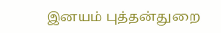இனயம் புத்தன்துறை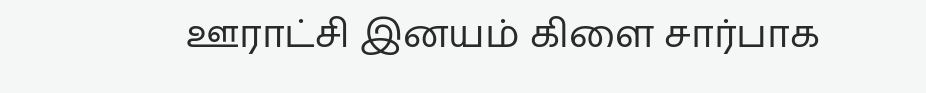ஊராட்சி இனயம் கிளை சார்பாக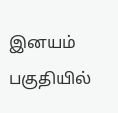இனயம் பகுதியில்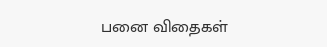பனை விதைகள்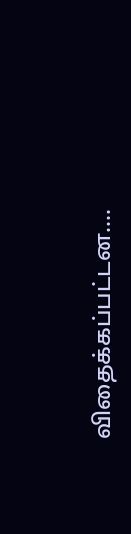விதைக்கப்பட்டன....